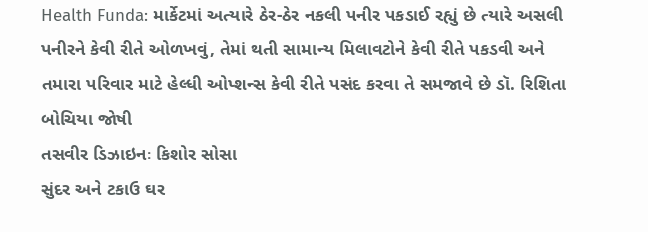Health Funda: માર્કેટમાં અત્યારે ઠેર-ઠેર નકલી પનીર પકડાઈ રહ્યું છે ત્યારે અસલી પનીરને કેવી રીતે ઓળખવું, તેમાં થતી સામાન્ય મિલાવટોને કેવી રીતે પકડવી અને તમારા પરિવાર માટે હેલ્ધી ઓપ્શન્સ કેવી રીતે પસંદ કરવા તે સમજાવે છે ડૉ. રિશિતા બોચિયા જોષી
તસવીર ડિઝાઇનઃ કિશોર સોસા
સુંદર અને ટકાઉ ઘર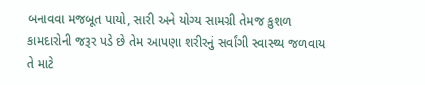બનાવવા મજબૂત પાયો, સારી અને યોગ્ય સામગ્રી તેમજ કુશળ કામદારોની જરૂર પડે છે તેમ આપણા શરીરનું સર્વાંગી સ્વાસ્થ્ય જળવાય તે માટે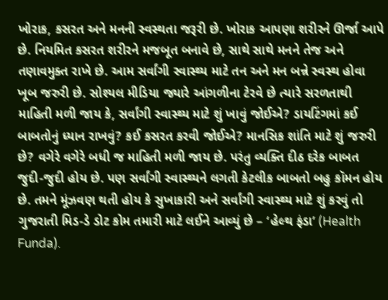ખોરાક, કસરત અને મનની સ્વસ્થતા જરૂરી છે. ખોરાક આપણા શરીરને ઊર્જા આપે છે. નિયમિત કસરત શરીરને મજબૂત બનાવે છે, સાથે સાથે મનને તેજ અને તણાવમુક્ત રાખે છે. આમ સર્વાંગી સ્વાસ્થ્ય માટે તન અને મન બન્ને સ્વસ્થ હોવા ખૂબ જરુરી છે. સોશ્યલ મીડિયા જ્યારે આંગળીના ટેરવે છે ત્યારે સરળતાથી માહિતી મળી જાય કે, સર્વાંગી સ્વાસ્થ્ય માટે શું ખાવું જોઈએ? ડાયટિંગમાં કઈ બાબતોનું ધ્યાન રાખવું? કઈ કસરત કરવી જોઈએ? માનસિક શાંતિ માટે શું જરુરી છે? વગેરે વગેરે બધી જ માહિતી મળી જાય છે. પરંતુ વ્યક્તિ દીઠ દરેક બાબત જુદી-જુદી હોય છે. પણ સર્વાંગી સ્વાસ્થ્યને લગતી કેટલીક બાબતો બહુ કૉમન હોય છે. તમને મૂંઝવણ થતી હોય કે સુખાકારી અને સર્વાંગી સ્વાસ્થ્ય માટે શું કરવું તો ગુજરાતી મિડ-ડે ડોટ કોમ તમારી માટે લઈને આવ્યું છે – ‘હેલ્થ ફંડા’ (Health Funda).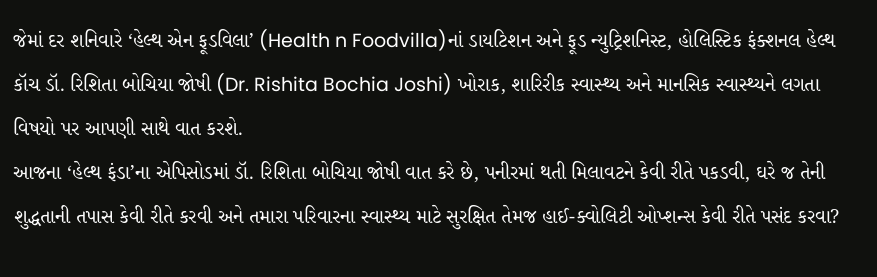જેમાં દર શનિવારે ‘હેલ્થ એન ફૂડવિલા’ (Health n Foodvilla)નાં ડાયટિશન અને ફૂડ ન્યુટ્રિશનિસ્ટ, હોલિસ્ટિક ફંક્શનલ હેલ્થ કૉચ ડૉ. રિશિતા બોચિયા જોષી (Dr. Rishita Bochia Joshi) ખોરાક, શારિરીક સ્વાસ્થ્ય અને માનસિક સ્વાસ્થ્યને લગતા વિષયો પર આપણી સાથે વાત કરશે.
આજના ‘હેલ્થ ફંડા’ના એપિસોડમાં ડૉ. રિશિતા બોચિયા જોષી વાત કરે છે, પનીરમાં થતી મિલાવટને કેવી રીતે પકડવી, ઘરે જ તેની શુદ્ધતાની તપાસ કેવી રીતે કરવી અને તમારા પરિવારના સ્વાસ્થ્ય માટે સુરક્ષિત તેમજ હાઈ-ક્વોલિટી ઓપ્શન્સ કેવી રીતે પસંદ કરવા?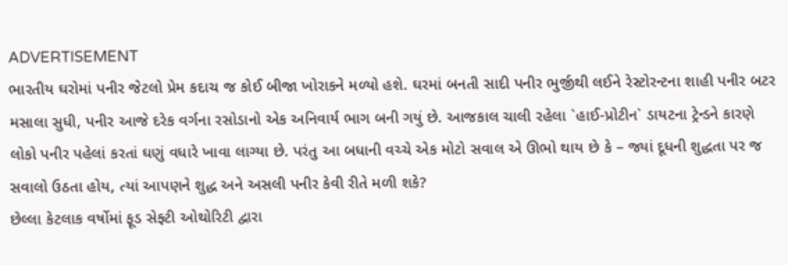ADVERTISEMENT
ભારતીય ઘરોમાં પનીર જેટલો પ્રેમ કદાચ જ કોઈ બીજા ખોરાકને મળ્યો હશે. ઘરમાં બનતી સાદી પનીર ભુર્જીથી લઈને રેસ્ટોરન્ટના શાહી પનીર બટર મસાલા સુધી, પનીર આજે દરેક વર્ગના રસોડાનો એક અનિવાર્ય ભાગ બની ગયું છે. આજકાલ ચાલી રહેલા `હાઈ-પ્રોટીન` ડાયટના ટ્રેન્ડને કારણે લોકો પનીર પહેલાં કરતાં ઘણું વધારે ખાવા લાગ્યા છે. પરંતુ આ બધાની વચ્ચે એક મોટો સવાલ એ ઊભો થાય છે કે – જ્યાં દૂધની શુદ્ધતા પર જ સવાલો ઉઠતા હોય, ત્યાં આપણને શુદ્ધ અને અસલી પનીર કેવી રીતે મળી શકે?
છેલ્લા કેટલાક વર્ષોમાં ફૂડ સેફ્ટી ઓથોરિટી દ્વારા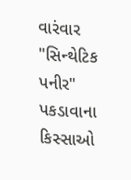વારંવાર "સિન્થેટિક પનીર" પકડાવાના કિસ્સાઓ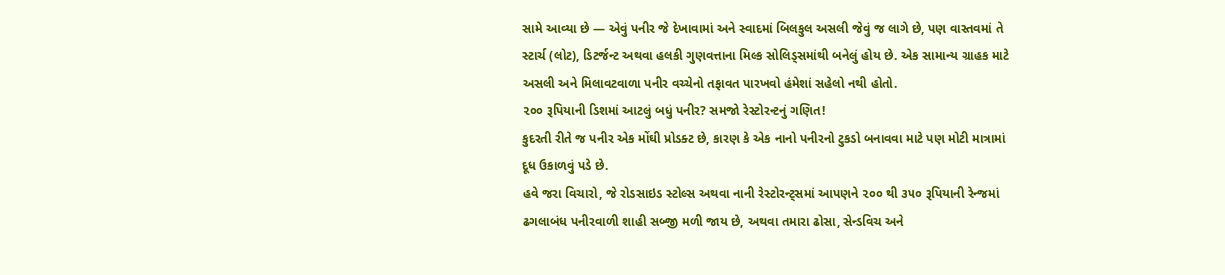સામે આવ્યા છે — એવું પનીર જે દેખાવામાં અને સ્વાદમાં બિલકુલ અસલી જેવું જ લાગે છે, પણ વાસ્તવમાં તે સ્ટાર્ચ (લોટ), ડિટર્જન્ટ અથવા હલકી ગુણવત્તાના મિલ્ક સોલિડ્સમાંથી બનેલું હોય છે. એક સામાન્ય ગ્રાહક માટે અસલી અને મિલાવટવાળા પનીર વચ્ચેનો તફાવત પારખવો હંમેશાં સહેલો નથી હોતો.
૨૦૦ રૂપિયાની ડિશમાં આટલું બધું પનીર? સમજો રેસ્ટોરન્ટનું ગણિત!
કુદરતી રીતે જ પનીર એક મોંઘી પ્રોડક્ટ છે, કારણ કે એક નાનો પનીરનો ટુકડો બનાવવા માટે પણ મોટી માત્રામાં દૂધ ઉકાળવું પડે છે.
હવે જરા વિચારો, જે રોડસાઇડ સ્ટોલ્સ અથવા નાની રેસ્ટોરન્ટ્સમાં આપણને ૨૦૦ થી ૩૫૦ રૂપિયાની રેન્જમાં ઢગલાબંધ પનીરવાળી શાહી સબ્જી મળી જાય છે, અથવા તમારા ઢોસા, સેન્ડવિચ અને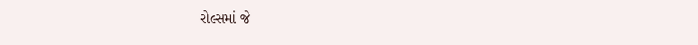રોલ્સમાં જે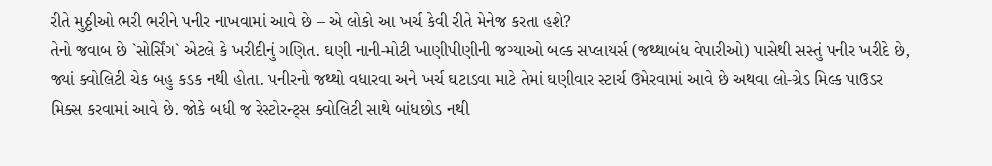રીતે મુઠ્ઠીઓ ભરી ભરીને પનીર નાખવામાં આવે છે – એ લોકો આ ખર્ચ કેવી રીતે મેનેજ કરતા હશે?
તેનો જવાબ છે `સોર્સિંગ` એટલે કે ખરીદીનું ગણિત. ઘણી નાની-મોટી ખાણીપીણીની જગ્યાઓ બલ્ક સપ્લાયર્સ (જથ્થાબંધ વેપારીઓ) પાસેથી સસ્તું પનીર ખરીદે છે, જ્યાં ક્વોલિટી ચેક બહુ કડક નથી હોતા. પનીરનો જથ્થો વધારવા અને ખર્ચ ઘટાડવા માટે તેમાં ઘણીવાર સ્ટાર્ચ ઉમેરવામાં આવે છે અથવા લો-ગ્રેડ મિલ્ક પાઉડર મિક્સ કરવામાં આવે છે. જોકે બધી જ રેસ્ટોરન્ટ્સ ક્વોલિટી સાથે બાંધછોડ નથી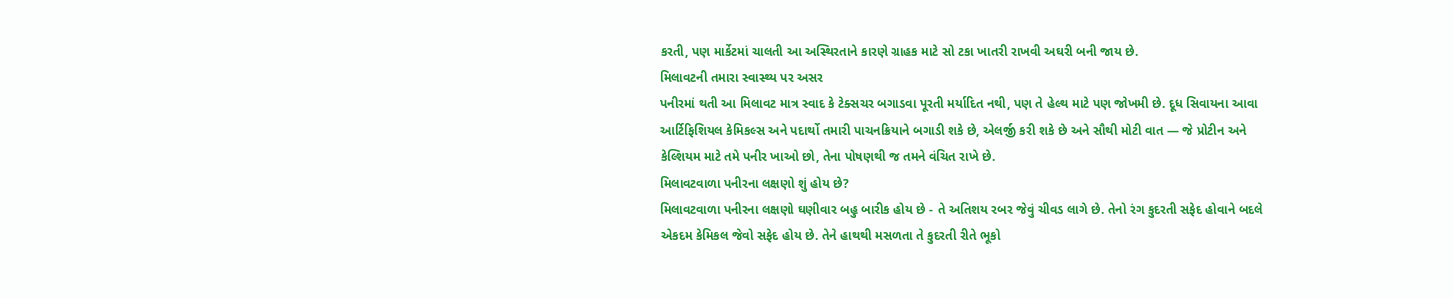કરતી, પણ માર્કેટમાં ચાલતી આ અસ્થિરતાને કારણે ગ્રાહક માટે સો ટકા ખાતરી રાખવી અઘરી બની જાય છે.
મિલાવટની તમારા સ્વાસ્થ્ય પર અસર
પનીરમાં થતી આ મિલાવટ માત્ર સ્વાદ કે ટેક્સચર બગાડવા પૂરતી મર્યાદિત નથી, પણ તે હેલ્થ માટે પણ જોખમી છે. દૂધ સિવાયના આવા આર્ટિફિશિયલ કેમિકલ્સ અને પદાર્થો તમારી પાચનક્રિયાને બગાડી શકે છે, એલર્જી કરી શકે છે અને સૌથી મોટી વાત — જે પ્રોટીન અને કેલ્શિયમ માટે તમે પનીર ખાઓ છો, તેના પોષણથી જ તમને વંચિત રાખે છે.
મિલાવટવાળા પનીરના લક્ષણો શું હોય છે?
મિલાવટવાળા પનીરના લક્ષણો ઘણીવાર બહુ બારીક હોય છે - તે અતિશય રબર જેવું ચીવડ લાગે છે. તેનો રંગ કુદરતી સફેદ હોવાને બદલે એકદમ કેમિકલ જેવો સફેદ હોય છે. તેને હાથથી મસળતા તે કુદરતી રીતે ભૂકો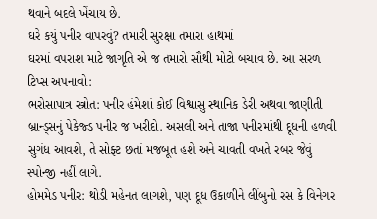થવાને બદલે ખેંચાય છે.
ઘરે કયું પનીર વાપરવું? તમારી સુરક્ષા તમારા હાથમાં
ઘરમાં વપરાશ માટે જાગૃતિ એ જ તમારો સૌથી મોટો બચાવ છે. આ સરળ ટિપ્સ અપનાવો:
ભરોસાપાત્ર સ્ત્રોત: પનીર હંમેશાં કોઈ વિશ્વાસુ સ્થાનિક ડેરી અથવા જાણીતી બ્રાન્ડ્સનું પેકેજ્ડ પનીર જ ખરીદો. અસલી અને તાજા પનીરમાંથી દૂધની હળવી સુગંધ આવશે, તે સોફ્ટ છતાં મજબૂત હશે અને ચાવતી વખતે રબર જેવું સ્પોન્જી નહીં લાગે.
હોમમેડ પનીર: થોડી મહેનત લાગશે, પણ દૂધ ઉકાળીને લીંબુનો રસ કે વિનેગર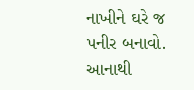નાખીને ઘરે જ પનીર બનાવો. આનાથી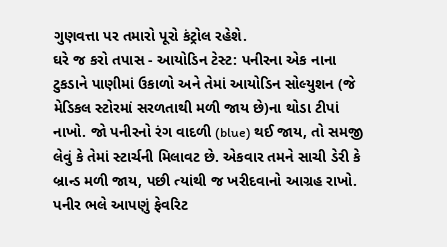ગુણવત્તા પર તમારો પૂરો કંટ્રોલ રહેશે.
ઘરે જ કરો તપાસ - આયોડિન ટેસ્ટ: પનીરના એક નાના ટુકડાને પાણીમાં ઉકાળો અને તેમાં આયોડિન સોલ્યુશન (જે મેડિકલ સ્ટોરમાં સરળતાથી મળી જાય છે)ના થોડા ટીપાં નાખો. જો પનીરનો રંગ વાદળી (blue) થઈ જાય, તો સમજી લેવું કે તેમાં સ્ટાર્ચની મિલાવટ છે. એકવાર તમને સાચી ડેરી કે બ્રાન્ડ મળી જાય, પછી ત્યાંથી જ ખરીદવાનો આગ્રહ રાખો.
પનીર ભલે આપણું ફેવરિટ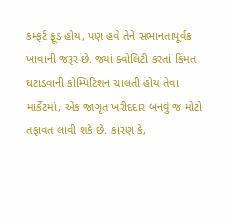કમ્ફર્ટ ફૂડ હોય, પણ હવે તેને સભાનતાપૂર્વક ખાવાની જરૂર છે. જ્યાં ક્વોલિટી કરતાં કિંમત ઘટાડવાની કોમ્પિટિશન ચાલતી હોય તેવા માર્કેટમાં, એક જાગૃત ખરીદદાર બનવું જ મોટો તફાવત લાવી શકે છે. કારણ કે,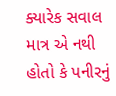ક્યારેક સવાલ માત્ર એ નથી હોતો કે પનીરનું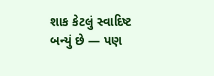શાક કેટલું સ્વાદિષ્ટ બન્યું છે — પણ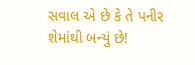સવાલ એ છે કે તે પનીર શેમાંથી બન્યું છે!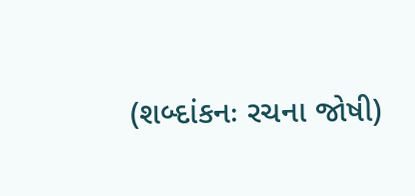(શબ્દાંકનઃ રચના જોષી)